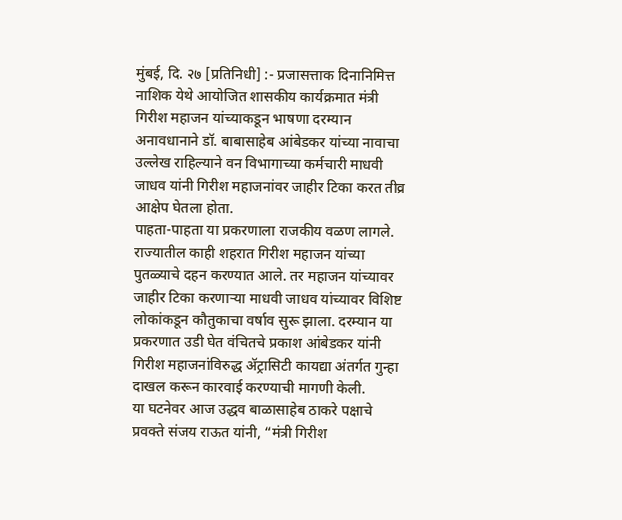मुंबई, दि. २७ [प्रतिनिधी] :- प्रजासत्ताक दिनानिमित्त नाशिक येथे आयोजित शासकीय कार्यक्रमात मंत्री गिरीश महाजन यांच्याकडून भाषणा दरम्यान अनावधानाने डॉ. बाबासाहेब आंबेडकर यांच्या नावाचा उल्लेख राहिल्याने वन विभागाच्या कर्मचारी माधवी जाधव यांनी गिरीश महाजनांवर जाहीर टिका करत तीव्र आक्षेप घेतला होता.
पाहता-पाहता या प्रकरणाला राजकीय वळण लागले. राज्यातील काही शहरात गिरीश महाजन यांच्या पुतळ्याचे दहन करण्यात आले. तर महाजन यांच्यावर जाहीर टिका करणाऱ्या माधवी जाधव यांच्यावर विशिष्ट लोकांकडून कौतुकाचा वर्षाव सुरू झाला. दरम्यान या प्रकरणात उडी घेत वंचितचे प्रकाश आंबेडकर यांनी गिरीश महाजनांविरुद्ध ॲट्रासिटी कायद्या अंतर्गत गुन्हा दाखल करून कारवाई करण्याची मागणी केली.
या घटनेवर आज उद्धव बाळासाहेब ठाकरे पक्षाचे प्रवक्ते संजय राऊत यांनी, “मंत्री गिरीश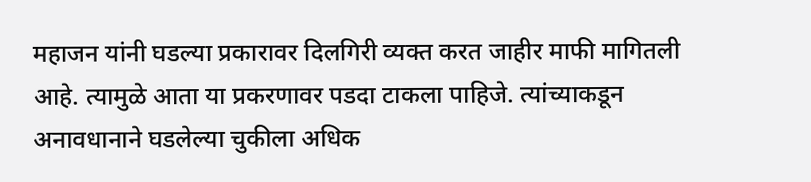महाजन यांनी घडल्या प्रकारावर दिलगिरी व्यक्त करत जाहीर माफी मागितली आहे. त्यामुळे आता या प्रकरणावर पडदा टाकला पाहिजे. त्यांच्याकडून अनावधानाने घडलेल्या चुकीला अधिक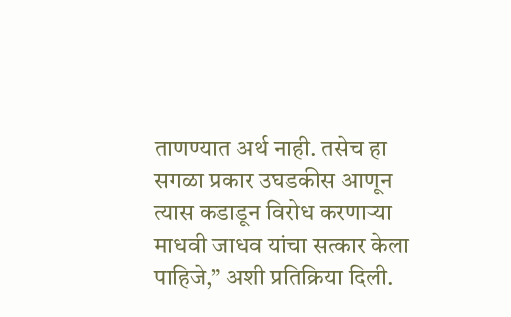ताणण्यात अर्थ नाही. तसेच हा सगळा प्रकार उघडकीस आणून त्यास कडाडून विरोध करणाऱ्या माधवी जाधव यांचा सत्कार केला पाहिजे,” अशी प्रतिक्रिया दिली.